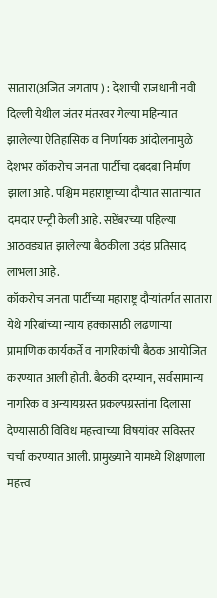सातारा(अजित जगताप ) : देशाची राजधानी नवी दिल्ली येथील जंतर मंतरवर गेल्या महिन्यात झालेल्या ऐतिहासिक व निर्णायक आंदोलनामुळे देशभर कॉकरोच जनता पार्टीचा दबदबा निर्माण झाला आहे. पश्चिम महाराष्ट्राच्या दौऱ्यात साताऱ्यात दमदार एन्ट्री केली आहे. सप्टेंबरच्या पहिल्या आठवड्यात झालेल्या बैठकीला उदंड प्रतिसाद लाभला आहे.
कॉकरोच जनता पार्टीच्या महाराष्ट्र दौऱ्यांतर्गत सातारा येथे गरिबांच्या न्याय हक्कासाठी लढणाऱ्या प्रामाणिक कार्यकर्ते व नागरिकांची बैठक आयोजित करण्यात आली होती. बैठकी दरम्यान, सर्वसामान्य नागरिक व अन्यायग्रस्त प्रकल्पग्रस्तांना दिलासा देण्यासाठी विविध महत्त्वाच्या विषयांवर सविस्तर चर्चा करण्यात आली. प्रामुख्याने यामध्ये शिक्षणाला महत्त्व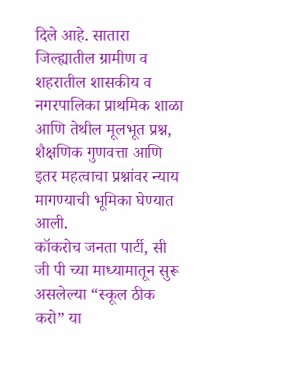दिले आहे. सातारा जिल्ह्यातील ग्रामीण व शहरातील शासकीय व नगरपालिका प्राथमिक शाळा आणि तेथील मूलभूत प्रश्न, शैक्षणिक गुणवत्ता आणि इतर महत्वाचा प्रश्नांवर न्याय मागण्याची भूमिका घेण्यात आली.
कॉकरोच जनता पार्टी, सी जी पी च्या माध्यामातून सुरू असलेल्या “स्कूल ठीक करो” या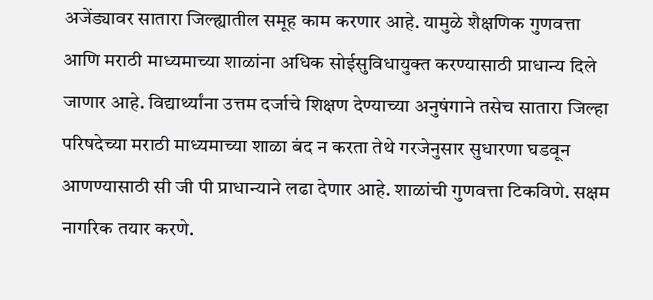अजेंड्यावर सातारा जिल्ह्यातील समूह काम करणार आहे. यामुळे शैक्षणिक गुणवत्ता आणि मराठी माध्यमाच्या शाळांना अधिक सोईसुविधायुक्त करण्यासाठी प्राधान्य दिले जाणार आहे. विद्यार्थ्यांना उत्तम दर्जाचे शिक्षण देण्याच्या अनुषंगाने तसेच सातारा जिल्हा परिषदेच्या मराठी माध्यमाच्या शाळा बंद न करता तेथे गरजेनुसार सुधारणा घडवून आणण्यासाठी सी जी पी प्राधान्याने लढा देणार आहे. शाळांची गुणवत्ता टिकविणे. सक्षम नागरिक तयार करणे.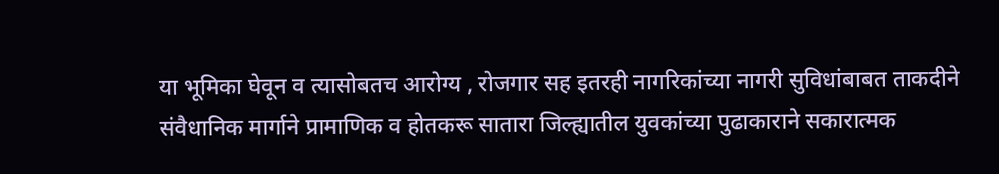या भूमिका घेवून व त्यासोबतच आरोग्य , रोजगार सह इतरही नागरिकांच्या नागरी सुविधांबाबत ताकदीने संवैधानिक मार्गाने प्रामाणिक व होतकरू सातारा जिल्ह्यातील युवकांच्या पुढाकाराने सकारात्मक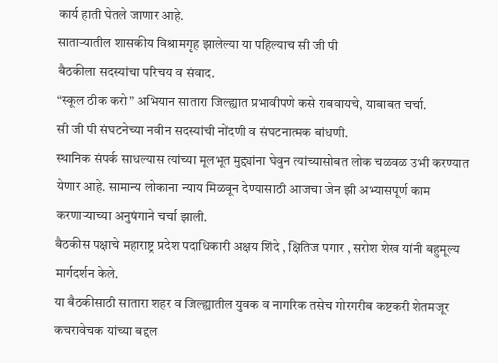कार्य हाती घेतले जाणार आहे.
साताऱ्यातील शासकीय विश्रामगृह झालेल्या या पहिल्याच सी जी पी
बैठकीला सदस्यांचा परिचय व संवाद.
“स्कूल ठीक करो” अभियान सातारा जिल्ह्यात प्रभावीपणे कसे राबवायचे, याबाबत चर्चा.
सी जी पी संघटनेच्या नवीन सदस्यांची नोंदणी व संघटनात्मक बांधणी.
स्थानिक संपर्क साधल्यास त्यांच्या मूलभूत मुद्द्यांना घेवुन त्यांच्यासोबत लोक चळवळ उभी करण्यात येणार आहे. सामान्य लोकाना न्याय मिळवून देण्यासाठी आजचा जेन झी अभ्यासपूर्ण काम करणाऱ्याच्या अनुषंगाने चर्चा झाली.
बैठकीस पक्षाचे महाराष्ट्र प्रदेश पदाधिकारी अक्षय शिंदे , क्षितिज पगार , सरोश शेख यांनी बहुमूल्य मार्गदर्शन केले.
या बैठकीसाठी सातारा शहर व जिल्ह्यातील युवक व नागरिक तसेच गोरगरीब कष्टकरी शेतमजूर कचरावेचक यांच्या बद्दल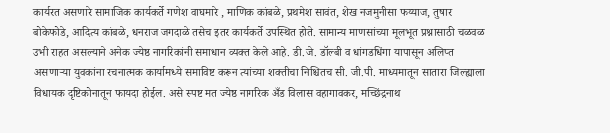कार्यरत असणारे सामाजिक कार्यकर्ते गणेश वाघमारे , माणिक कांबळे, प्रथमेश सावंत, शेख नजमुनीसा फय्याज, तुषार बोकेफोडे, आदित्य कांबळे, धनराज जगदाळे तसेच इतर कार्यकर्ते उपस्थित होते. सामान्य माणसांच्या मूलभूत प्रश्नासाठी चळवळ उभी राहत असल्याने अनेक ज्येष्ठ नागरिकांनी समाधान व्यक्त केले आहे. डी.जे. डॉल्बी व धांगडधिंगा यापासून अलिप्त असणाऱ्या युवकांना रचनात्मक कार्यामध्ये समाविष्ट करून त्यांच्या शक्तीचा निश्चितच सी. जी.पी. माध्यमातून सातारा जिल्ह्याला विधायक दृष्टिकोनातून फायदा होईल. असे स्पष्ट मत ज्येष्ठ नागरिक अँड विलास वहागावकर, मच्छिंद्रनाथ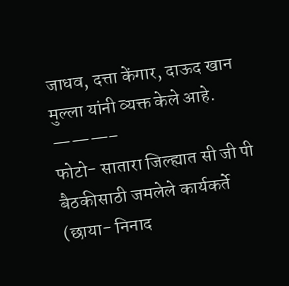जाधव, दत्ता केंगार, दाऊद खान मुल्ला यांनी व्यक्त केले आहे.
———–
फोटो- सातारा जिल्ह्यात सी जी पी बैठकीसाठी जमलेले कार्यकर्ते (छाया- निनाद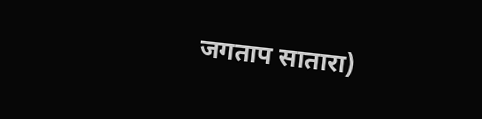जगताप सातारा)